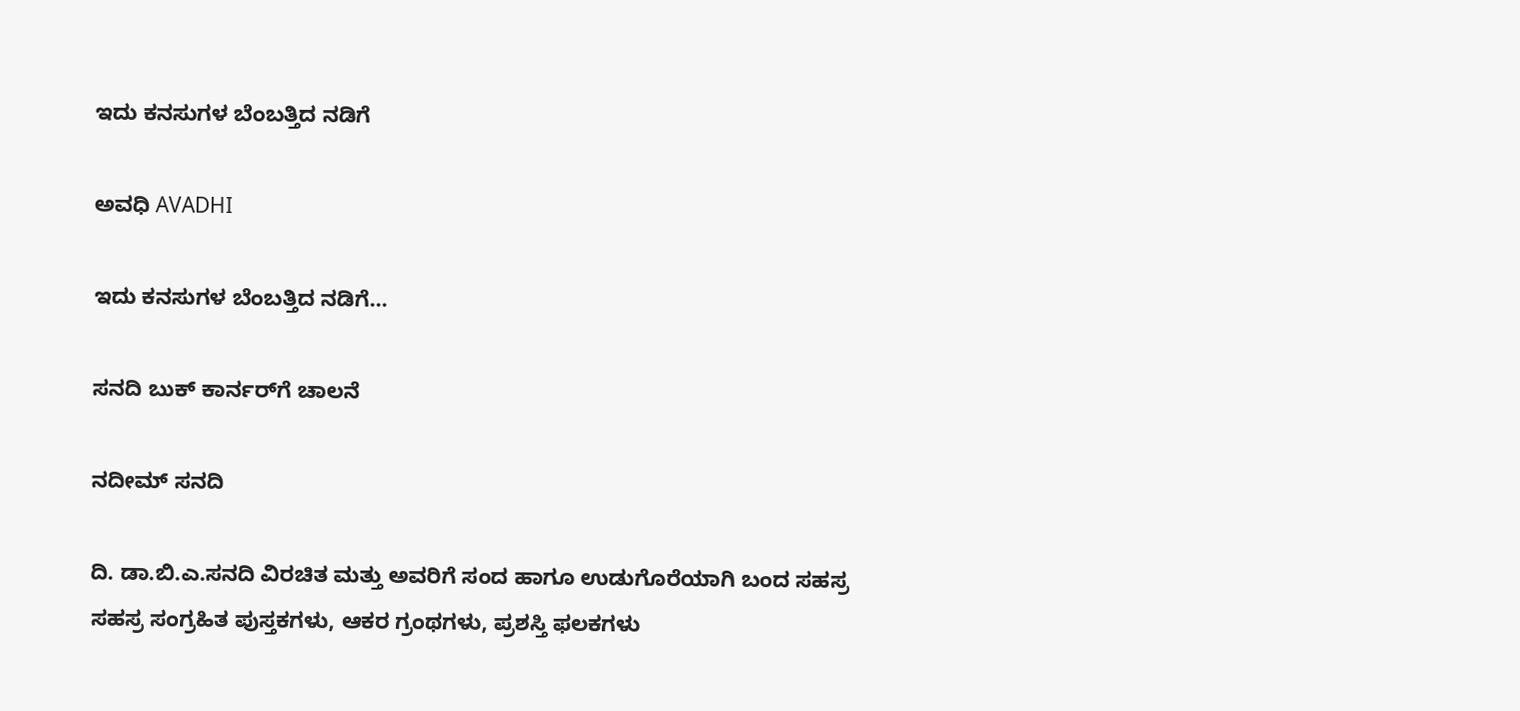ಇದು ಕನಸುಗಳ ಬೆಂಬತ್ತಿದ ನಡಿಗೆ‍

ಅವಧಿ AVADHI

ಇದು ಕನಸುಗಳ ಬೆಂಬತ್ತಿದ ನಡಿಗೆ...

ಸನದಿ ಬುಕ್ ಕಾರ್ನರ್‌ಗೆ ಚಾಲನೆ

ನದೀಮ್ ಸನದಿ

ದಿ. ಡಾ.ಬಿ.ಎ.ಸನದಿ ವಿರಚಿತ ಮತ್ತು ಅವರಿಗೆ ಸಂದ ಹಾಗೂ ಉಡುಗೊರೆಯಾಗಿ ಬಂದ ಸಹಸ್ರ ಸಹಸ್ರ ಸಂಗ್ರಹಿತ ಪುಸ್ತಕಗಳು, ಆಕರ ಗ್ರಂಥಗಳು, ಪ್ರಶಸ್ತಿ ಫಲಕಗಳು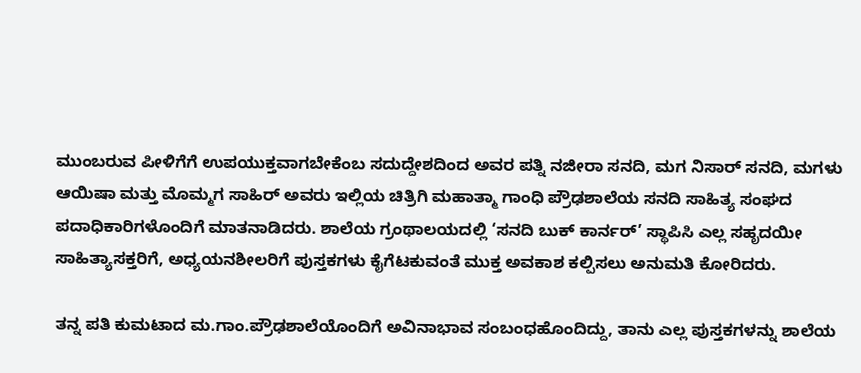ಮುಂಬರುವ ಪೀಳಿಗೆಗೆ ಉಪಯುಕ್ತವಾಗಬೇಕೆಂಬ ಸದುದ್ದೇಶದಿಂದ ಅವರ ಪತ್ನಿ ನಜೀರಾ ಸನದಿ, ಮಗ ನಿಸಾರ್ ಸನದಿ, ಮಗಳು ಆಯಿಷಾ ಮತ್ತು ಮೊಮ್ಮಗ ಸಾಹಿರ್ ಅವರು ಇಲ್ಲಿಯ ಚಿತ್ರಿಗಿ ಮಹಾತ್ಮಾ ಗಾಂಧಿ ಪ್ರೌಢಶಾಲೆಯ ಸನದಿ ಸಾಹಿತ್ಯ ಸಂಘದ ಪದಾಧಿಕಾರಿಗಳೊಂದಿಗೆ ಮಾತನಾಡಿದರು. ಶಾಲೆಯ ಗ್ರಂಥಾಲಯದಲ್ಲಿ ‘ಸನದಿ ಬುಕ್ ಕಾರ್ನರ್’ ಸ್ಥಾಪಿಸಿ ಎಲ್ಲ ಸಹೃದಯೀ ಸಾಹಿತ್ಯಾಸಕ್ತರಿಗೆ, ಅಧ್ಯಯನಶೀಲರಿಗೆ ಪುಸ್ತಕಗಳು ಕೈಗೆಟಕುವಂತೆ ಮುಕ್ತ ಅವಕಾಶ ಕಲ್ಪಿಸಲು ಅನುಮತಿ ಕೋರಿದರು.

ತನ್ನ ಪತಿ ಕುಮಟಾದ ಮ.ಗಾಂ.ಪ್ರೌಢಶಾಲೆಯೊಂದಿಗೆ ಅವಿನಾಭಾವ ಸಂಬಂಧಹೊಂದಿದ್ದು, ತಾನು ಎಲ್ಲ ಪುಸ್ತಕಗಳನ್ನು ಶಾಲೆಯ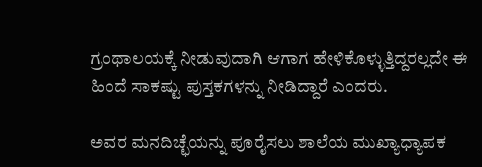ಗ್ರಂಥಾಲಯಕ್ಕೆ ನೀಡುವುದಾಗಿ ಆಗಾಗ ಹೇಳಿಕೊಳ್ಳುತ್ತಿದ್ದರಲ್ಲದೇ ಈ ಹಿಂದೆ ಸಾಕಷ್ಟು ಪುಸ್ತಕಗಳನ್ನು ನೀಡಿದ್ದಾರೆ ಎಂದರು.

ಅವರ ಮನದಿಚ್ಛೆಯನ್ನು ಪೂರೈಸಲು ಶಾಲೆಯ ಮುಖ್ಯಾಧ್ಯಾಪಕ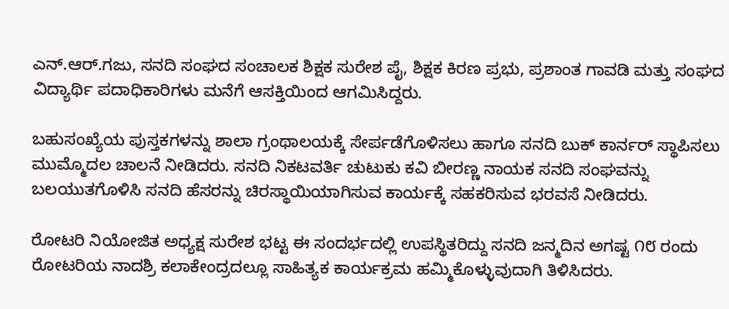ಎನ್.ಆರ್.ಗಜು, ಸನದಿ ಸಂಘದ ಸಂಚಾಲಕ ಶಿಕ್ಷಕ ಸುರೇಶ ಪೈ, ಶಿಕ್ಷಕ ಕಿರಣ ಪ್ರಭು, ಪ್ರಶಾಂತ ಗಾವಡಿ ಮತ್ತು ಸಂಘದ ವಿದ್ಯಾರ್ಥಿ ಪದಾಧಿಕಾರಿಗಳು ಮನೆಗೆ ಆಸಕ್ತಿಯಿಂದ ಆಗಮಿಸಿದ್ದರು.

ಬಹುಸಂಖ್ಯೆಯ ಪುಸ್ತಕಗಳನ್ನು ಶಾಲಾ ಗ್ರಂಥಾಲಯಕ್ಕೆ ಸೇರ್ಪಡೆಗೊಳಿಸಲು ಹಾಗೂ ಸನದಿ ಬುಕ್ ಕಾರ್ನರ್ ಸ್ಥಾಪಿಸಲು ಮುಮ್ಮೊದಲ ಚಾಲನೆ ನೀಡಿದರು. ಸನದಿ ನಿಕಟವರ್ತಿ ಚುಟುಕು ಕವಿ ಬೀರಣ್ಣ ನಾಯಕ ಸನದಿ ಸಂಘವನ್ನು ಬಲಯುತಗೊಳಿಸಿ ಸನದಿ ಹೆಸರನ್ನು ಚಿರಸ್ಥಾಯಿಯಾಗಿಸುವ ಕಾರ್ಯಕ್ಕೆ ಸಹಕರಿಸುವ ಭರವಸೆ ನೀಡಿದರು.

ರೋಟರಿ ನಿಯೋಜಿತ ಅಧ್ಯಕ್ಷ ಸುರೇಶ ಭಟ್ಟ ಈ ಸಂದರ್ಭದಲ್ಲಿ ಉಪಸ್ಥಿತರಿದ್ದು ಸನದಿ ಜನ್ಮದಿನ ಅಗಷ್ಟ ೧೮ ರಂದು ರೋಟರಿಯ ನಾದಶ್ರಿ ಕಲಾಕೇಂದ್ರದಲ್ಲೂ ಸಾಹಿತ್ಯಕ ಕಾರ್ಯಕ್ರಮ ಹಮ್ಮಿಕೊಳ್ಳುವುದಾಗಿ ತಿಳಿಸಿದರು.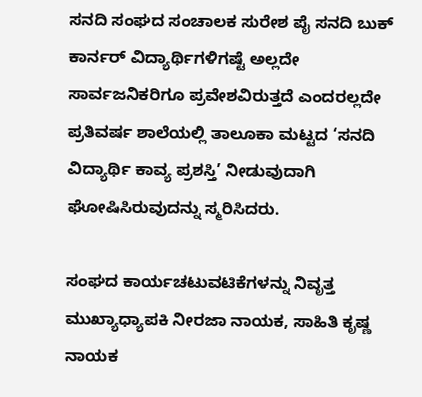ಸನದಿ ಸಂಘದ ಸಂಚಾಲಕ ಸುರೇಶ ಪೈ ಸನದಿ ಬುಕ್ ಕಾರ್ನರ್ ವಿದ್ಯಾರ್ಥಿಗಳಿಗಷ್ಟೆ ಅಲ್ಲದೇ ಸಾರ್ವಜನಿಕರಿಗೂ ಪ್ರವೇಶವಿರುತ್ತದೆ ಎಂದರಲ್ಲದೇ ಪ್ರತಿವರ್ಷ ಶಾಲೆಯಲ್ಲಿ ತಾಲೂಕಾ ಮಟ್ಟದ ‘ಸನದಿ ವಿದ್ಯಾರ್ಥಿ ಕಾವ್ಯ ಪ್ರಶಸ್ತಿ’ ನೀಡುವುದಾಗಿ ಘೋಷಿಸಿರುವುದನ್ನು ಸ್ಮರಿಸಿದರು.

ಸಂಘದ ಕಾರ್ಯಚಟುವಟಿಕೆಗಳನ್ನು ನಿವೃತ್ತ ಮುಖ್ಯಾಧ್ಯಾಪಕಿ ನೀರಜಾ ನಾಯಕ, ಸಾಹಿತಿ ಕೃಷ್ಣ ನಾಯಕ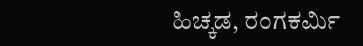ಹಿಚ್ಕಡ, ರಂಗಕರ್ಮಿ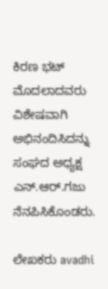ಕಿರಣ ಭಟ್ ಮೊದಲಾದವರು ವಿಶೇಷವಾಗಿ ಅಭಿನಂದಿಸಿದನ್ನು ಸಂಘದ ಅಧ್ಯಕ್ಷ ಎನ್.ಆರ್.ಗಜು ನೆನಪಿಸಿಕೊಂಡರು.

ಲೇಖಕರು avadhi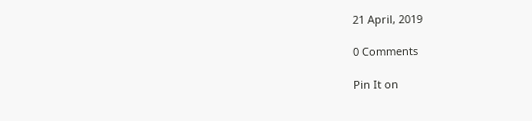21 April, 2019

0 Comments

Pin It on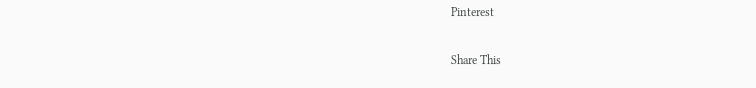Pinterest

Share This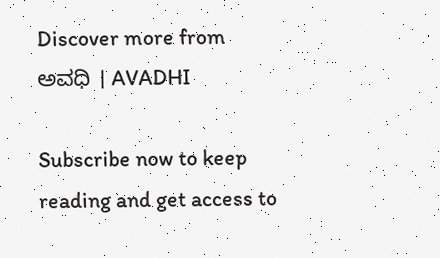Discover more from ಅವಧಿ । AVADHI

Subscribe now to keep reading and get access to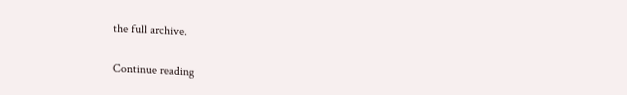the full archive.

Continue reading